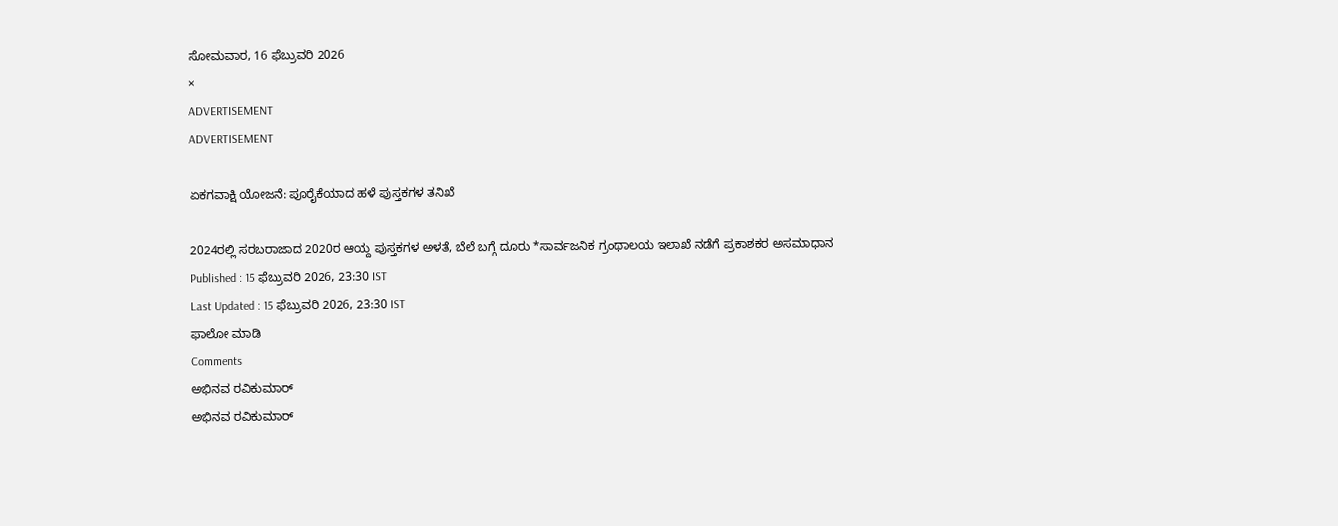ಸೋಮವಾರ, 16 ಫೆಬ್ರುವರಿ 2026
×
ADVERTISEMENT
ADVERTISEMENT

ಏಕಗವಾಕ್ಷಿ ಯೋಜನೆ: ಪೂರೈಕೆಯಾದ ಹಳೆ ಪುಸ್ತಕಗಳ ತನಿಖೆ

2024ರಲ್ಲಿ ಸರಬರಾಜಾದ 2020ರ ಆಯ್ದ ಪುಸ್ತಕಗಳ ಅಳತೆ, ಬೆಲೆ ಬಗ್ಗೆ ದೂರು *ಸಾರ್ವಜನಿಕ ಗ್ರಂಥಾಲಯ ಇಲಾಖೆ ನಡೆಗೆ ಪ್ರಕಾಶಕರ ಅಸಮಾಧಾನ
Published : 15 ಫೆಬ್ರುವರಿ 2026, 23:30 IST
Last Updated : 15 ಫೆಬ್ರುವರಿ 2026, 23:30 IST
ಫಾಲೋ ಮಾಡಿ
Comments
ಅಭಿನವ ರವಿಕುಮಾರ್
ಅಭಿನವ ರವಿಕುಮಾರ್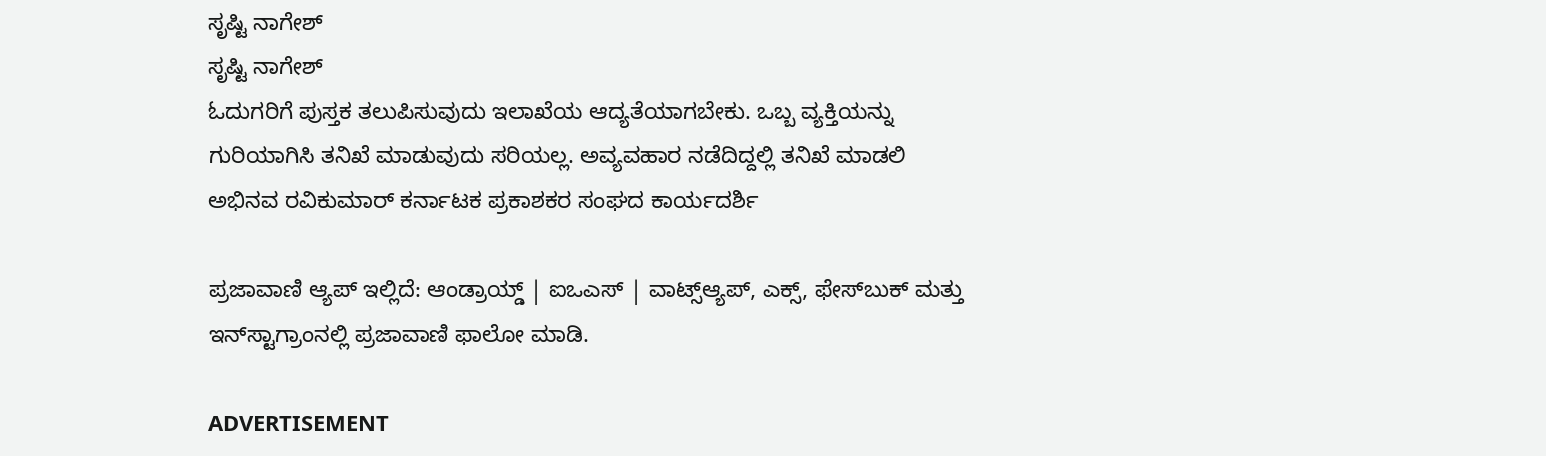ಸೃಷ್ಟಿ ನಾಗೇಶ್
ಸೃಷ್ಟಿ ನಾಗೇಶ್
ಓದುಗರಿಗೆ ಪುಸ್ತಕ ತಲುಪಿಸುವುದು ಇಲಾಖೆಯ ಆದ್ಯತೆಯಾಗಬೇಕು. ಒಬ್ಬ ವ್ಯಕ್ತಿಯನ್ನು ಗುರಿಯಾಗಿಸಿ ತನಿಖೆ ಮಾಡುವುದು ಸರಿಯಲ್ಲ. ಅವ್ಯವಹಾರ ನಡೆದಿದ್ದಲ್ಲಿ ತನಿಖೆ ಮಾಡಲಿ
ಅಭಿನವ ರವಿಕುಮಾರ್ ಕರ್ನಾಟಕ ಪ್ರಕಾಶಕರ ಸಂಘದ ಕಾರ್ಯದರ್ಶಿ

ಪ್ರಜಾವಾಣಿ ಆ್ಯಪ್ ಇಲ್ಲಿದೆ: ಆಂಡ್ರಾಯ್ಡ್ | ಐಒಎಸ್ | ವಾಟ್ಸ್ಆ್ಯಪ್, ಎಕ್ಸ್, ಫೇಸ್‌ಬುಕ್ ಮತ್ತು ಇನ್‌ಸ್ಟಾಗ್ರಾಂನಲ್ಲಿ ಪ್ರಜಾವಾಣಿ ಫಾಲೋ ಮಾಡಿ.

ADVERTISEMENT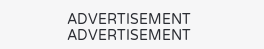ADVERTISEMENT
ADVERTISEMENT